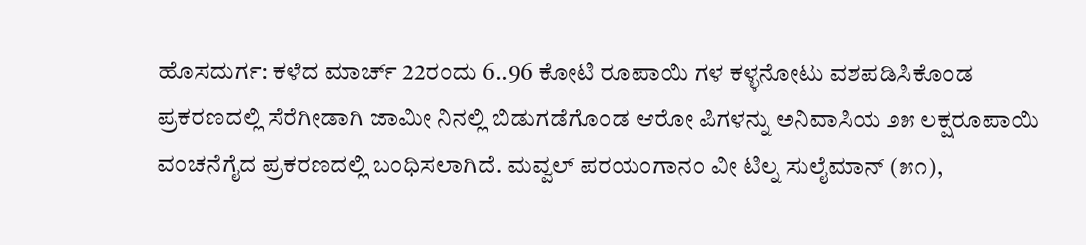ಹೊಸದುರ್ಗ: ಕಳೆದ ಮಾರ್ಚ್ 22ರಂದು 6..96 ಕೋಟಿ ರೂಪಾಯಿ ಗಳ ಕಳ್ಳನೋಟು ವಶಪಡಿಸಿಕೊಂಡ ಪ್ರಕರಣದಲ್ಲಿ ಸೆರೆಗೀಡಾಗಿ ಜಾಮೀ ನಿನಲ್ಲಿ ಬಿಡುಗಡೆಗೊಂಡ ಆರೋ ಪಿಗಳನ್ನು ಅನಿವಾಸಿಯ ೨೫ ಲಕ್ಷರೂಪಾಯಿ ವಂಚನೆಗೈದ ಪ್ರಕರಣದಲ್ಲಿ ಬಂಧಿಸಲಾಗಿದೆ. ಮವ್ವಲ್ ಪರಯಂಗಾನಂ ವೀ ಟಿಲ್ನ ಸುಲೈಮಾನ್ (೫೧),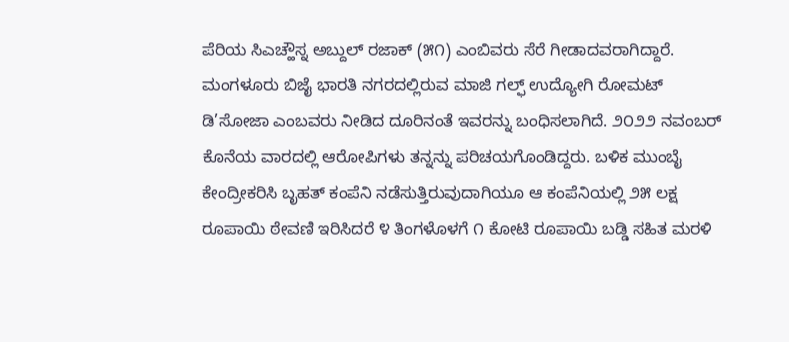ಪೆರಿಯ ಸಿಎಚ್ಹೌಸ್ನ ಅಬ್ದುಲ್ ರಜಾಕ್ (೫೧) ಎಂಬಿವರು ಸೆರೆ ಗೀಡಾದವರಾಗಿದ್ದಾರೆ.
ಮಂಗಳೂರು ಬಿಜೈ ಭಾರತಿ ನಗರದಲ್ಲಿರುವ ಮಾಜಿ ಗಲ್ಫ್ ಉದ್ಯೋಗಿ ರೋಮಟ್ ಡಿ’ಸೋಜಾ ಎಂಬವರು ನೀಡಿದ ದೂರಿನಂತೆ ಇವರನ್ನು ಬಂಧಿಸಲಾಗಿದೆ. ೨೦೨೨ ನವಂಬರ್ ಕೊನೆಯ ವಾರದಲ್ಲಿ ಆರೋಪಿಗಳು ತನ್ನನ್ನು ಪರಿಚಯಗೊಂಡಿದ್ದರು. ಬಳಿಕ ಮುಂಬೈ ಕೇಂದ್ರೀಕರಿಸಿ ಬೃಹತ್ ಕಂಪೆನಿ ನಡೆಸುತ್ತಿರುವುದಾಗಿಯೂ ಆ ಕಂಪೆನಿಯಲ್ಲಿ ೨೫ ಲಕ್ಷ ರೂಪಾಯಿ ಠೇವಣಿ ಇರಿಸಿದರೆ ೪ ತಿಂಗಳೊಳಗೆ ೧ ಕೋಟಿ ರೂಪಾಯಿ ಬಡ್ಡಿ ಸಹಿತ ಮರಳಿ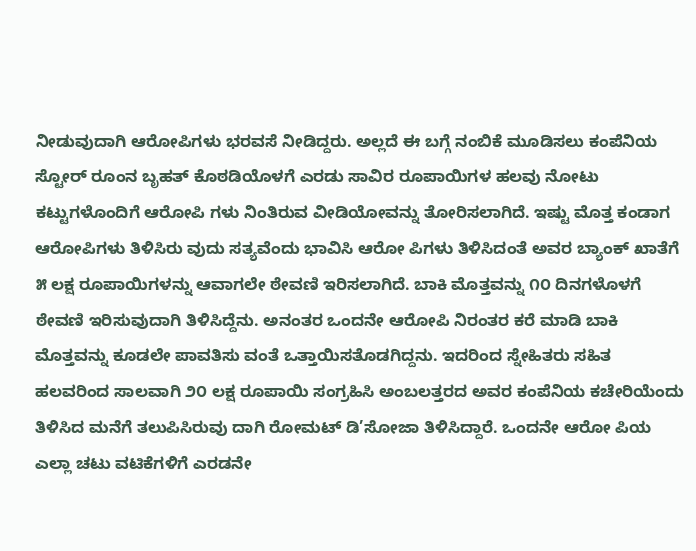ನೀಡುವುದಾಗಿ ಆರೋಪಿಗಳು ಭರವಸೆ ನೀಡಿದ್ದರು. ಅಲ್ಲದೆ ಈ ಬಗ್ಗೆ ನಂಬಿಕೆ ಮೂಡಿಸಲು ಕಂಪೆನಿಯ ಸ್ಟೋರ್ ರೂಂನ ಬೃಹತ್ ಕೊಠಡಿಯೊಳಗೆ ಎರಡು ಸಾವಿರ ರೂಪಾಯಿಗಳ ಹಲವು ನೋಟು ಕಟ್ಟುಗಳೊಂದಿಗೆ ಆರೋಪಿ ಗಳು ನಿಂತಿರುವ ವೀಡಿಯೋವನ್ನು ತೋರಿಸಲಾಗಿದೆ. ಇಷ್ಟು ಮೊತ್ತ ಕಂಡಾಗ ಆರೋಪಿಗಳು ತಿಳಿಸಿರು ವುದು ಸತ್ಯವೆಂದು ಭಾವಿಸಿ ಆರೋ ಪಿಗಳು ತಿಳಿಸಿದಂತೆ ಅವರ ಬ್ಯಾಂಕ್ ಖಾತೆಗೆ ೫ ಲಕ್ಷ ರೂಪಾಯಿಗಳನ್ನು ಆವಾಗಲೇ ಠೇವಣಿ ಇರಿಸಲಾಗಿದೆ. ಬಾಕಿ ಮೊತ್ತವನ್ನು ೧೦ ದಿನಗಳೊಳಗೆ ಠೇವಣಿ ಇರಿಸುವುದಾಗಿ ತಿಳಿಸಿದ್ದೆನು. ಅನಂತರ ಒಂದನೇ ಆರೋಪಿ ನಿರಂತರ ಕರೆ ಮಾಡಿ ಬಾಕಿ ಮೊತ್ತವನ್ನು ಕೂಡಲೇ ಪಾವತಿಸು ವಂತೆ ಒತ್ತಾಯಿಸತೊಡಗಿದ್ದನು. ಇದರಿಂದ ಸ್ನೇಹಿತರು ಸಹಿತ ಹಲವರಿಂದ ಸಾಲವಾಗಿ ೨೦ ಲಕ್ಷ ರೂಪಾಯಿ ಸಂಗ್ರಹಿಸಿ ಅಂಬಲತ್ತರದ ಅವರ ಕಂಪೆನಿಯ ಕಚೇರಿಯೆಂದು ತಿಳಿಸಿದ ಮನೆಗೆ ತಲುಪಿಸಿರುವು ದಾಗಿ ರೋಮಟ್ ಡಿ’ಸೋಜಾ ತಿಳಿಸಿದ್ದಾರೆ. ಒಂದನೇ ಆರೋ ಪಿಯ ಎಲ್ಲಾ ಚಟು ವಟಿಕೆಗಳಿಗೆ ಎರಡನೇ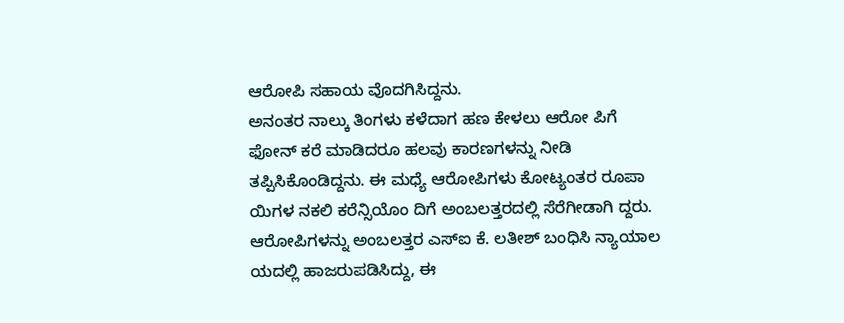ಆರೋಪಿ ಸಹಾಯ ವೊದಗಿಸಿದ್ದನು.
ಅನಂತರ ನಾಲ್ಕು ತಿಂಗಳು ಕಳೆದಾಗ ಹಣ ಕೇಳಲು ಆರೋ ಪಿಗೆ ಫೋನ್ ಕರೆ ಮಾಡಿದರೂ ಹಲವು ಕಾರಣಗಳನ್ನು ನೀಡಿ ತಪ್ಪಿಸಿಕೊಂಡಿದ್ದನು. ಈ ಮಧ್ಯೆ ಆರೋಪಿಗಳು ಕೋಟ್ಯಂತರ ರೂಪಾ ಯಿಗಳ ನಕಲಿ ಕರೆನ್ಸಿಯೊಂ ದಿಗೆ ಅಂಬಲತ್ತರದಲ್ಲಿ ಸೆರೆಗೀಡಾಗಿ ದ್ದರು. ಆರೋಪಿಗಳನ್ನು ಅಂಬಲತ್ತರ ಎಸ್ಐ ಕೆ. ಲತೀಶ್ ಬಂಧಿಸಿ ನ್ಯಾಯಾಲ ಯದಲ್ಲಿ ಹಾಜರುಪಡಿಸಿದ್ದು, ಈ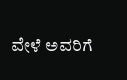ವೇಳೆ ಅವರಿಗೆ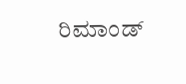ರಿಮಾಂಡ್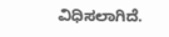ವಿಧಿಸಲಾಗಿದೆ.